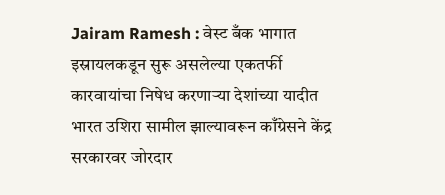Jairam Ramesh : वेस्ट बँक भागात इस्रायलकडून सुरू असलेल्या एकतर्फी कारवायांचा निषेध करणाऱ्या देशांच्या यादीत भारत उशिरा सामील झाल्यावरून काँग्रेसने केंद्र सरकारवर जोरदार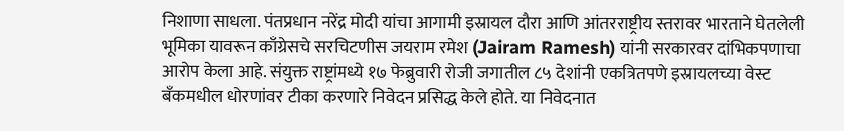निशाणा साधला. पंतप्रधान नरेंद्र मोदी यांचा आगामी इस्रायल दौरा आणि आंतरराष्ट्रीय स्तरावर भारताने घेतलेली भूमिका यावरून काँग्रेसचे सरचिटणीस जयराम रमेश (Jairam Ramesh) यांनी सरकारवर दांभिकपणाचा आरोप केला आहे. संयुक्त राष्ट्रांमध्ये १७ फेब्रुवारी रोजी जगातील ८५ देशांनी एकत्रितपणे इस्रायलच्या वेस्ट बँकमधील धोरणांवर टीका करणारे निवेदन प्रसिद्ध केले होते. या निवेदनात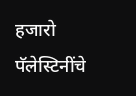हजारो पॅलेस्टिनींचे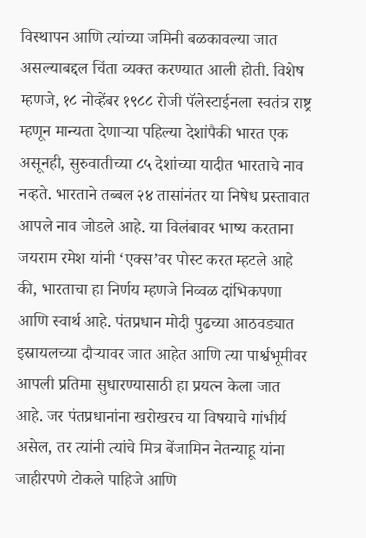विस्थापन आणि त्यांच्या जमिनी बळकावल्या जात असल्याबद्दल चिंता व्यक्त करण्यात आली होती. विशेष म्हणजे, १८ नोव्हेंबर १९८८ रोजी पॅलेस्टाईनला स्वतंत्र राष्ट्र म्हणून मान्यता देणाऱ्या पहिल्या देशांपैकी भारत एक असूनही, सुरुवातीच्या ८५ देशांच्या यादीत भारताचे नाव नव्हते. भारताने तब्बल २४ तासांनंतर या निषेध प्रस्तावात आपले नाव जोडले आहे. या विलंबावर भाष्य करताना जयराम रमेश यांनी ‘एक्स’वर पोस्ट करत म्हटले आहे की, भारताचा हा निर्णय म्हणजे निव्वळ दांभिकपणा आणि स्वार्थ आहे. पंतप्रधान मोदी पुढच्या आठवड्यात इस्रायलच्या दौऱ्यावर जात आहेत आणि त्या पार्श्वभूमीवर आपली प्रतिमा सुधारण्यासाठी हा प्रयत्न केला जात आहे. जर पंतप्रधानांना खरोखरच या विषयाचे गांभीर्य असेल, तर त्यांनी त्यांचे मित्र बेंजामिन नेतन्याहू यांना जाहीरपणे टोकले पाहिजे आणि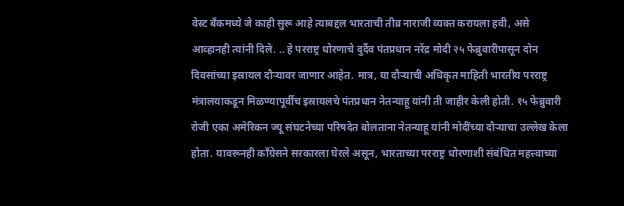वेस्ट बँकमध्ये जे काही सुरू आहे त्याबद्दल भारताची तीव्र नाराजी व्यक्त करायला हवी, असे आव्हानही त्यांनी दिले. .. हे परराष्ट्र धोरणाचे दुर्दैव पंतप्रधान नरेंद्र मोदी २५ फेब्रुवारीपासून दोन दिवसांच्या इस्रायल दौऱ्यावर जाणार आहेत. मात्र, या दौऱ्याची अधिकृत माहिती भारतीय परराष्ट्र मंत्रालयाकडून मिळण्यापूर्वीच इस्रायलचे पंतप्रधान नेतन्याहू यांनी ती जाहीर केली होती. १५ फेब्रुवारी रोजी एका अमेरिकन ज्यू संघटनेच्या परिषदेत बोलताना नेतन्याहू यांनी मोदींच्या दौऱ्याचा उल्लेख केला होता. यावरूनही काँग्रेसने सरकारला घेरले असून, भारताच्या परराष्ट्र धोरणाशी संबंधित महत्त्वाच्या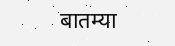बातम्या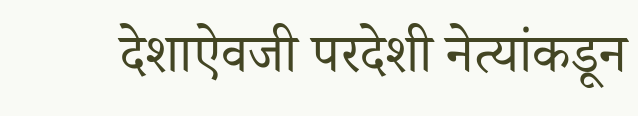देशाऐवजी परदेशी नेत्यांकडून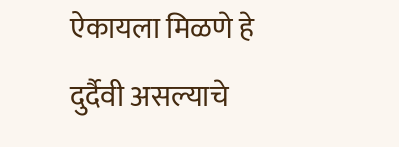ऐकायला मिळणे हे दुर्दैवी असल्याचे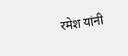रमेश यांनी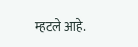म्हटले आहे.